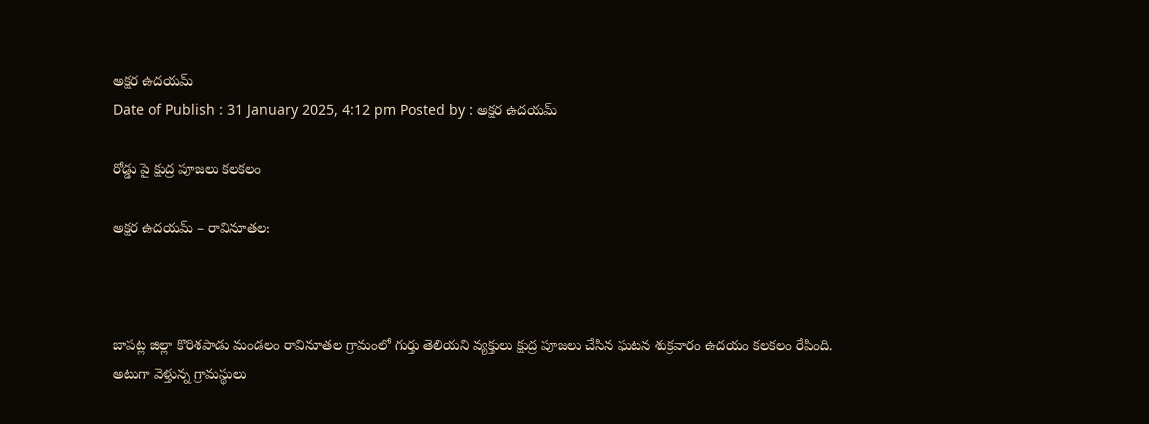అక్షర ఉదయమ్
Date of Publish : 31 January 2025, 4:12 pm Posted by : అక్షర ఉదయమ్

రోడ్డు పై క్షుద్ర పూజలు కలకలం

అక్షర ఉదయమ్ – రావినూతల:



బాపట్ల జిల్లా కొరిశపాడు మండలం రావినూతల గ్రామంలో గుర్తు తెలియని వ్యక్తులు క్షుద్ర పూజలు చేసిన ఘటన శుక్రవారం ఉదయం కలకలం రేపింది.
అటుగా వెళ్తున్న గ్రామస్థులు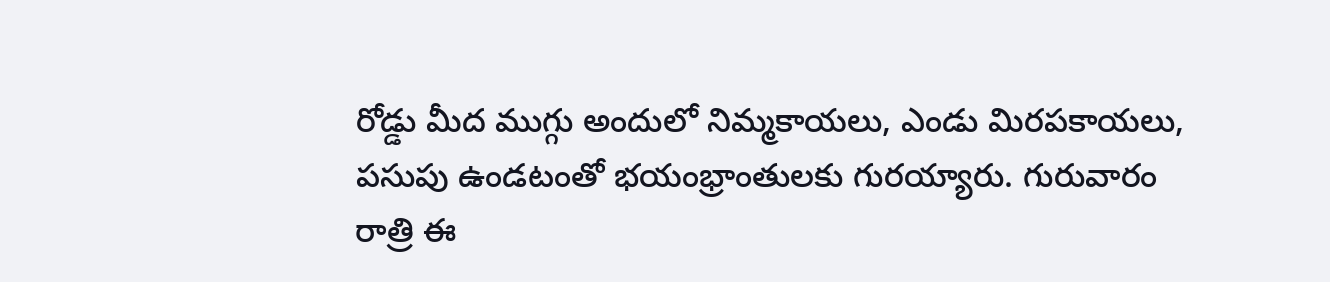రోడ్డు మీద ముగ్గు అందులో నిమ్మకాయలు, ఎండు మిరపకాయలు, పసుపు ఉండటంతో భయంభ్రాంతులకు గురయ్యారు. గురువారం రాత్రి ఈ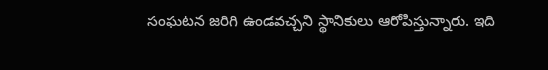సంఘటన జరిగి ఉండవచ్చని స్థానికులు ఆరోపిస్తున్నారు. ఇది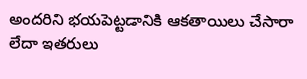అందరిని భయపెట్టడానికి ఆకతాయిలు చేసారా లేదా ఇతరులు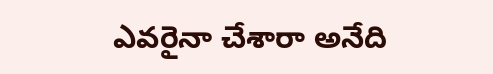ఎవరైనా చేశారా అనేది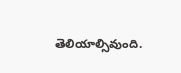తెలియాల్సివుంది.